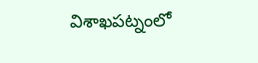విశాఖపట్నంలో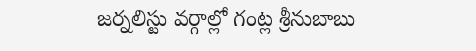జర్నలిస్టు వర్గాల్లో గంట్ల శ్రీనుబాబు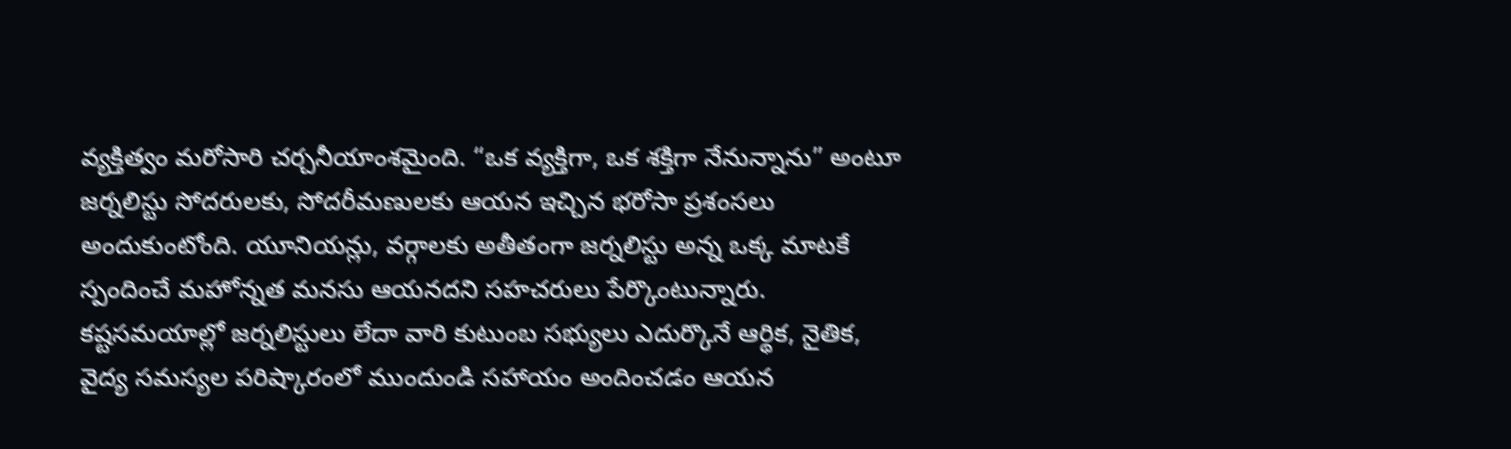వ్యక్తిత్వం మరోసారి చర్చనీయాంశమైంది. “ఒక వ్యక్తిగా, ఒక శక్తిగా నేనున్నాను” అంటూ జర్నలిస్టు సోదరులకు, సోదరీమణులకు ఆయన ఇచ్చిన భరోసా ప్రశంసలు అందుకుంటోంది. యూనియన్లు, వర్గాలకు అతీతంగా జర్నలిస్టు అన్న ఒక్క మాటకే స్పందించే మహోన్నత మనసు ఆయనదని సహచరులు పేర్కొంటున్నారు. కష్టసమయాల్లో జర్నలిస్టులు లేదా వారి కుటుంబ సభ్యులు ఎదుర్కొనే ఆర్థిక, నైతిక, వైద్య సమస్యల పరిష్కారంలో ముందుండి సహాయం అందించడం ఆయన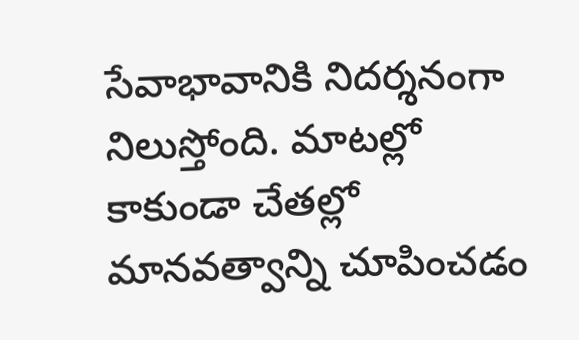సేవాభావానికి నిదర్శనంగా నిలుస్తోంది. మాటల్లో కాకుండా చేతల్లో మానవత్వాన్ని చూపించడం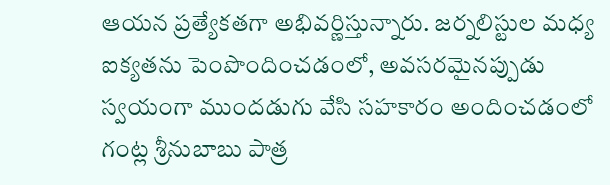ఆయన ప్రత్యేకతగా అభివర్ణిస్తున్నారు. జర్నలిస్టుల మధ్య ఐక్యతను పెంపొందించడంలో, అవసరమైనప్పుడు స్వయంగా ముందడుగు వేసి సహకారం అందించడంలో గంట్ల శ్రీనుబాబు పాత్ర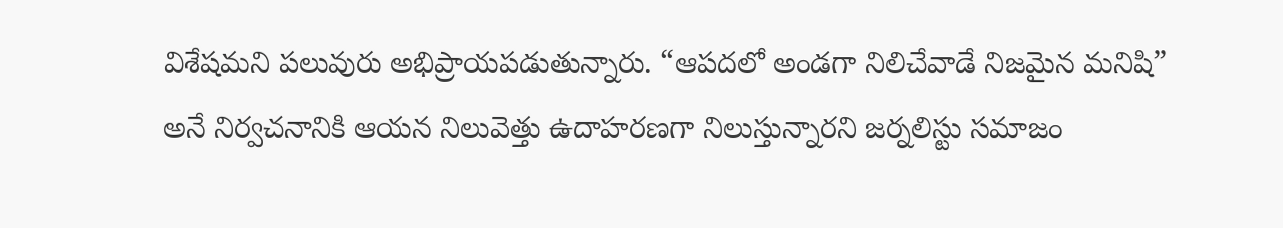విశేషమని పలువురు అభిప్రాయపడుతున్నారు. “ఆపదలో అండగా నిలిచేవాడే నిజమైన మనిషి” అనే నిర్వచనానికి ఆయన నిలువెత్తు ఉదాహరణగా నిలుస్తున్నారని జర్నలిస్టు సమాజం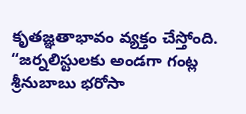కృతజ్ఞతాభావం వ్యక్తం చేస్తోంది.
“జర్నలిస్టులకు అండగా గంట్ల శ్రీనుబాబు భరోసా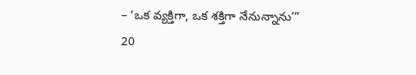– ‘ఒక వ్యక్తిగా, ఒక శక్తిగా నేనున్నాను’”
20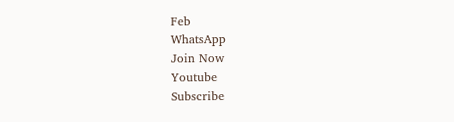Feb
WhatsApp
Join Now
Youtube
Subscribe